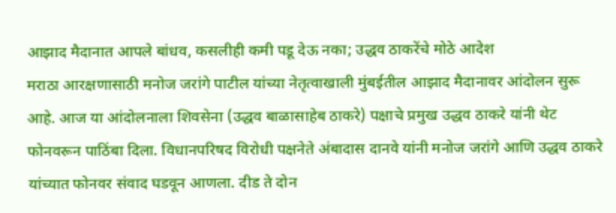आझाद मैदानात आपले बांधव, कसलीही कमी पडू देऊ नका; उद्धव ठाकरेंचे मोठे आदेश
मराठा आरक्षणासाठी मनोज जरांगे पाटील यांच्या नेतृत्वाखाली मुंबईतील आझाद मैदानावर आंदोलन सुरू आहे. आज या आंदोलनाला शिवसेना (उद्धव बाळासाहेब ठाकरे) पक्षाचे प्रमुख उद्धव ठाकरे यांनी थेट फोनवरून पाठिंबा दिला. विधानपरिषद विरोधी पक्षनेते अंबादास दानवे यांनी मनोज जरांगे आणि उद्धव ठाकरे यांच्यात फोनवर संवाद घडवून आणला. दीड ते दोन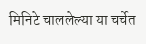मिनिटे चाललेल्या या चर्चेत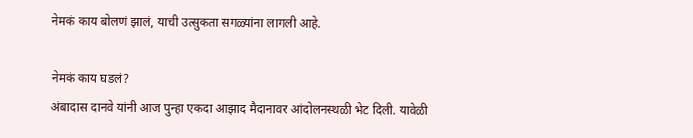नेमकं काय बोलणं झालं, याची उत्सुकता सगळ्यांना लागली आहे.

नेमकं काय घडलं?
अंबादास दानवे यांनी आज पुन्हा एकदा आझाद मैदानावर आंदोलनस्थळी भेट दिली. यावेळी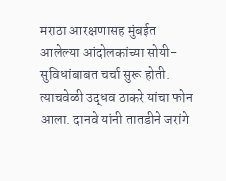मराठा आरक्षणासह मुंबईत आलेल्या आंदोलकांच्या सोयी-सुविधांबाबत चर्चा सुरू होती. त्याचवेळी उद्धव ठाकरे यांचा फोन आला. दानवे यांनी तातडीने जरांगे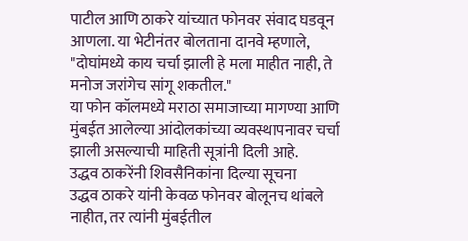पाटील आणि ठाकरे यांच्यात फोनवर संवाद घडवून आणला. या भेटीनंतर बोलताना दानवे म्हणाले, "दोघांमध्ये काय चर्चा झाली हे मला माहीत नाही, ते मनोज जरांगेच सांगू शकतील."
या फोन कॉलमध्ये मराठा समाजाच्या मागण्या आणि मुंबईत आलेल्या आंदोलकांच्या व्यवस्थापनावर चर्चा झाली असल्याची माहिती सूत्रांनी दिली आहे.
उद्धव ठाकरेंनी शिवसैनिकांना दिल्या सूचना
उद्धव ठाकरे यांनी केवळ फोनवर बोलूनच थांबले नाहीत, तर त्यांनी मुंबईतील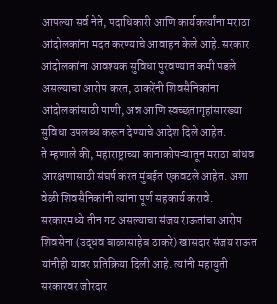आपल्या सर्व नेते, पदाधिकारी आणि कार्यकर्त्यांना मराठा आंदोलकांना मदत करण्याचे आवाहन केले आहे. सरकार आंदोलकांना आवश्यक सुविधा पुरवण्यात कमी पडले असल्याचा आरोप करत, ठाकरेंनी शिवसैनिकांना आंदोलकांसाठी पाणी, अन्न आणि स्वच्छतागृहांसारख्या सुविधा उपलब्ध करून देण्याचे आदेश दिले आहेत.
ते म्हणाले की, महाराष्ट्राच्या कानाकोपऱ्यातून मराठा बांधव आरक्षणासाठी संघर्ष करत मुंबईत एकवटले आहेत. अशा वेळी शिवसैनिकांनी त्यांना पूर्ण सहकार्य करावे.
सरकारमध्ये तीन गट असल्याचा संजय राऊतांचा आरोप
शिवसेना (उद्धव बाळासाहेब ठाकरे) खासदार संजय राऊत यांनीही यावर प्रतिक्रिया दिली आहे. त्यांनी महायुती सरकारवर जोरदार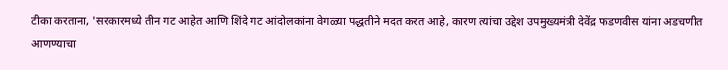टीका करताना, 'सरकारमध्ये तीन गट आहेत आणि शिंदे गट आंदोलकांना वेगळ्या पद्धतीने मदत करत आहे, कारण त्यांचा उद्देश उपमुख्यमंत्री देवेंद्र फडणवीस यांना अडचणीत आणण्याचा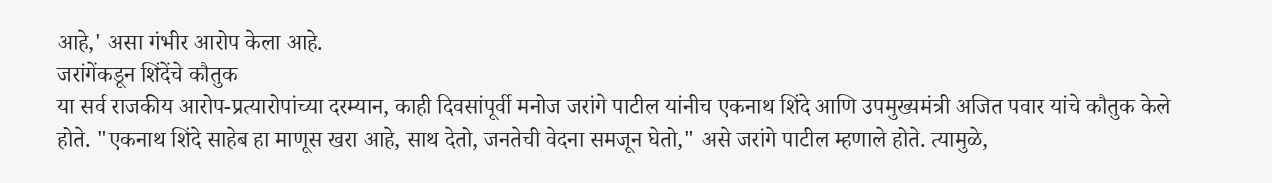आहे,' असा गंभीर आरोप केला आहे.
जरांगेंकडून शिंदेंचे कौतुक
या सर्व राजकीय आरोप-प्रत्यारोपांच्या दरम्यान, काही दिवसांपूर्वी मनोज जरांगे पाटील यांनीच एकनाथ शिंदे आणि उपमुख्यमंत्री अजित पवार यांचे कौतुक केले होते. "एकनाथ शिंदे साहेब हा माणूस खरा आहे, साथ देतो, जनतेची वेदना समजून घेतो," असे जरांगे पाटील म्हणाले होते. त्यामुळे,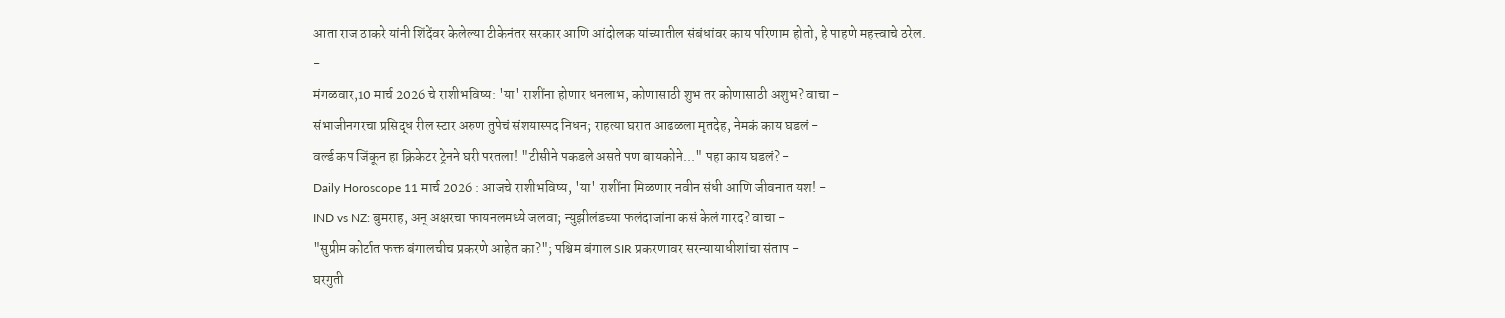आता राज ठाकरे यांनी शिंदेंवर केलेल्या टीकेनंतर सरकार आणि आंदोलक यांच्यातील संबंधांवर काय परिणाम होतो, हे पाहणे महत्त्वाचे ठरेल.
-
मंगळवार,10 मार्च 2026 चे राशीभविष्य: 'या' राशींना होणार धनलाभ, कोणासाठी शुभ तर कोणासाठी अशुभ? वाचा -
संभाजीनगरचा प्रसिद्ध रील स्टार अरुण तुपेचं संशयास्पद निधन; राहत्या घरात आढळला मृतदेह, नेमकं काय घडलं -
वर्ल्ड कप जिंकून हा क्रिकेटर ट्रेनने घरी परतला! "टीसीने पकडले असते पण बायकोने..." पहा काय घडलं? -
Daily Horoscope 11 मार्च 2026 : आजचे राशीभविष्य, 'या' राशींना मिळणार नवीन संधी आणि जीवनात यश! -
IND vs NZ: बुमराह, अन् अक्षरचा फायनलमध्ये जलवा; न्युझीलंडच्या फलंदाजांना कसं केलं गारद? वाचा -
"सुप्रीम कोर्टात फक्त बंगालचीच प्रकरणे आहेत का?"; पश्चिम बंगाल SIR प्रकरणावर सरन्यायाधीशांचा संताप -
घरगुती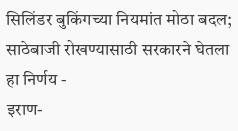सिलिंडर बुकिंगच्या नियमांत मोठा बदल; साठेबाजी रोखण्यासाठी सरकारने घेतला हा निर्णय -
इराण-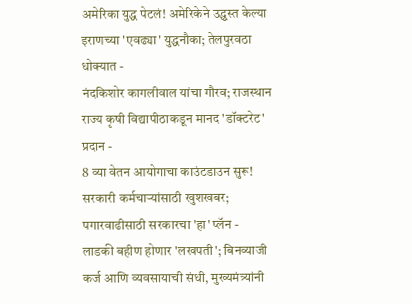अमेरिका युद्ध पेटलं! अमेरिकेने उद्ध्वस्त केल्या इराणच्या 'एवढ्या' युद्धनौका; तेलपुरवठा धोक्यात -
नंदकिशोर कागलीवाल यांचा गौरव; राजस्थान राज्य कृषी विद्यापीठाकडून मानद 'डॉक्टरेट' प्रदान -
8 व्या वेतन आयोगाचा काउंटडाउन सुरू! सरकारी कर्मचाऱ्यांसाठी खुशखबर; पगारवाढीसाठी सरकारचा 'हा' प्लॅन -
लाडकी बहीण होणार 'लखपती'; बिनव्याजी कर्ज आणि व्यवसायाची संधी, मुख्यमंत्र्यांनी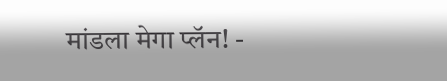मांडला मेगा प्लॅन! -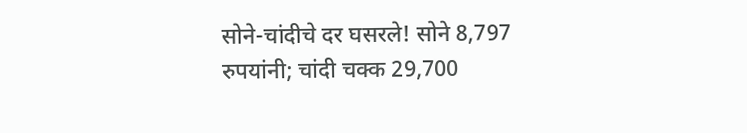सोने-चांदीचे दर घसरले! सोने 8,797 रुपयांनी; चांदी चक्क 29,700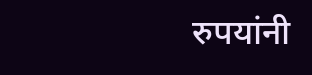रुपयांनी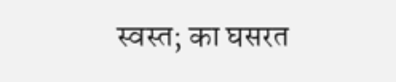स्वस्त; का घसरत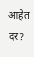आहेत दर?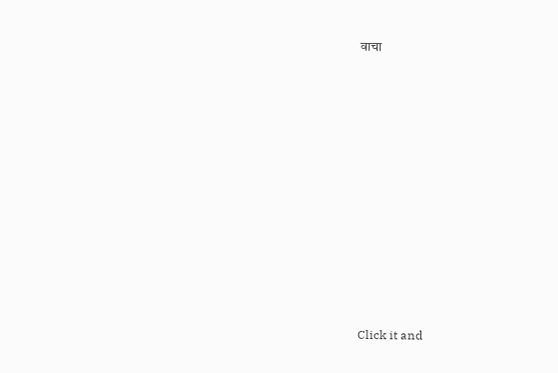वाचा











Click it and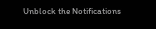Unblock the Notifications